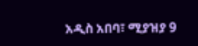አዲስ አበባ፣ ሚያዝያ 9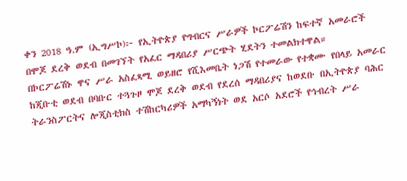ቀን 2018 ዓ.ም (ኢግሥኮ)፦ የኢትዮጵያ የግብርና ሥራዎች ኮርፖሬሽን ከፍተኛ አመራሮች በሞጆ ደረቅ ወደብ በመገኘት የአፈር ማዳበሪያ ሥርጭት ሂደትን ተመልክተዋል።
በኮርፖሬሽኑ ዋና ሥራ አስፈጻሚ ወይዘሮ የሺእመቤት ነጋሽ የተመራው የተቋሙ የበላይ አመራር ከጂቡቲ ወደብ በባቡር ተጓጉዞ ሞጆ ደረቅ ወደብ የደረሰ ማዳበሪያና ከወደቡ በኢትዮጵያ ባሕር ትራንስፖርትና ሎጂስቲክስ ተሽከርካሪዎች አማካኝነት ወደ አርሶ አደሮች የኅብረት ሥራ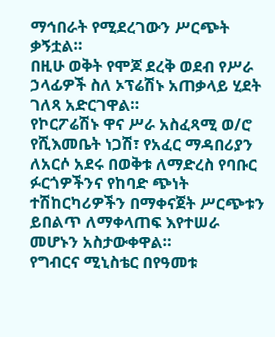ማኅበራት የሚደረገውን ሥርጭት ቃኝቷል።
በዚሁ ወቅት የሞጆ ደረቅ ወደብ የሥራ ኃላፊዎች ስለ ኦፕሬሽኑ አጠቃላይ ሂደት ገለጻ አድርገዋል።
የኮርፖሬሽኑ ዋና ሥራ አስፈጻሚ ወ/ሮ የሺእመቤት ነጋሽ፣ የአፈር ማዳበሪያን ለአርሶ አደሩ በወቅቱ ለማድረስ የባቡር ፉርጎዎችንና የከባድ ጭነት ተሽከርካሪዎችን በማቀናጀት ሥርጭቱን ይበልጥ ለማቀላጠፍ እየተሠራ መሆኑን አስታውቀዋል።
የግብርና ሚኒስቴር በየዓመቱ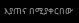እያጠና በሚያቀርበው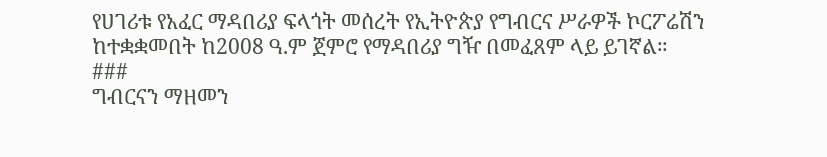የሀገሪቱ የአፈር ማዳበሪያ ፍላጎት መሰረት የኢትዮጵያ የግብርና ሥራዎች ኮርፖሬሽን ከተቋቋመበት ከ2008 ዓ.ም ጀምሮ የማዳበሪያ ግዥ በመፈጸም ላይ ይገኛል።
###
ግብርናን ማዘመን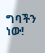ግባችን ነው!